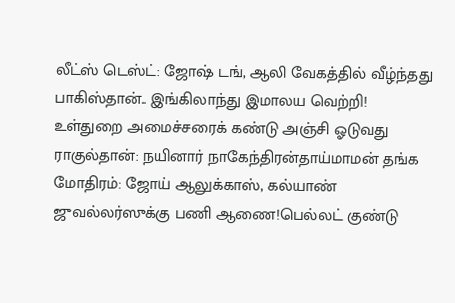லீட்ஸ் டெஸ்ட்: ஜோஷ் டங், ஆலி வேகத்தில் வீழ்ந்தது பாகிஸ்தான்.. இங்கிலாந்து இமாலய வெற்றி! உள்துறை அமைச்சரைக் கண்டு அஞ்சி ஓடுவது ராகுல்தான்: நயினார் நாகேந்திரன்தாய்மாமன் தங்க மோதிரம்: ஜோய் ஆலுக்காஸ், கல்யாண் ஜுவல்லர்ஸுக்கு பணி ஆணை!பெல்லட் குண்டு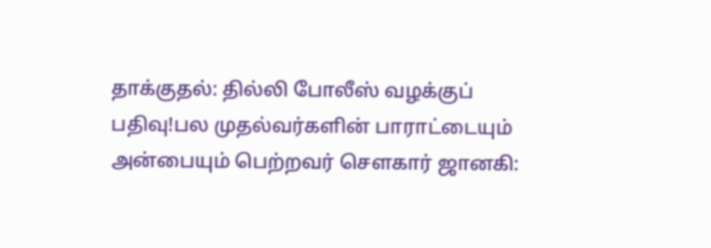தாக்குதல்: தில்லி போலீஸ் வழக்குப் பதிவு!பல முதல்வர்களின் பாராட்டையும் அன்பையும் பெற்றவர் சௌகார் ஜானகி: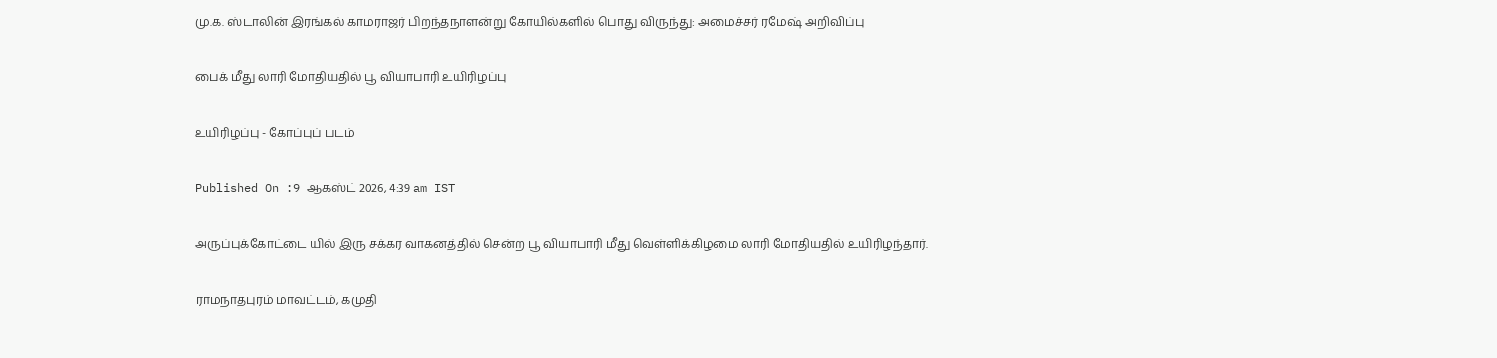மு.க. ஸ்டாலின் இரங்கல் காமராஜர் பிறந்தநாளன்று கோயில்களில் பொது விருந்து: அமைச்சர் ரமேஷ் அறிவிப்பு

பைக் மீது லாரி மோதியதில் பூ வியாபாரி உயிரிழப்பு

உயிரிழப்பு - கோப்புப் படம்

Published On :9 ஆகஸ்ட் 2026, 4:39 am IST

அருப்புக்கோட்டை யில் இரு சக்கர வாகனத்தில் சென்ற பூ வியாபாரி மீது வெள்ளிக்கிழமை லாரி மோதியதில் உயிரிழந்தார்.

ராமநாதபுரம் மாவட்டம், கமுதி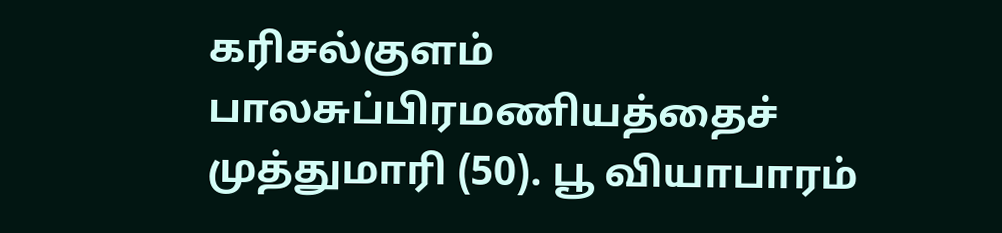கரிசல்குளம் பாலசுப்பிரமணியத்தைச் முத்துமாரி (50). பூ வியாபாரம்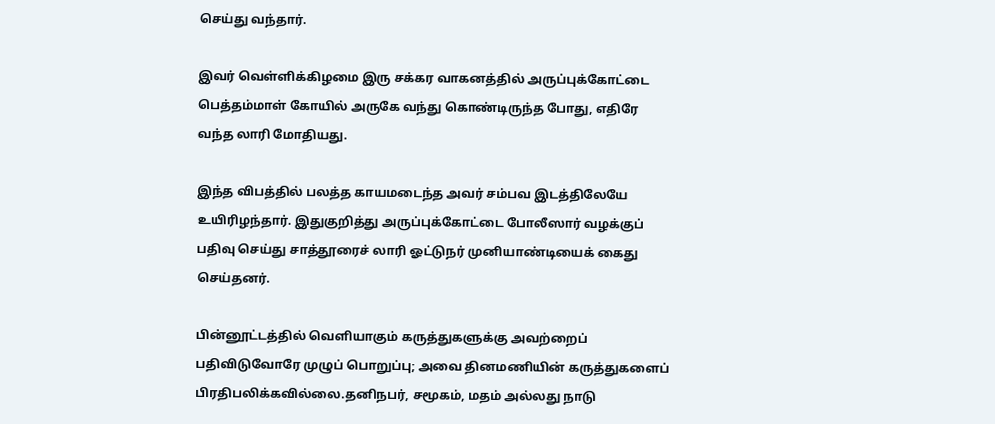செய்து வந்தார்.

இவர் வெள்ளிக்கிழமை இரு சக்கர வாகனத்தில் அருப்புக்கோட்டை பெத்தம்மாள் கோயில் அருகே வந்து கொண்டிருந்த போது, எதிரே வந்த லாரி மோதியது.

இந்த விபத்தில் பலத்த காயமடைந்த அவர் சம்பவ இடத்திலேயே உயிரிழந்தார். இதுகுறித்து அருப்புக்கோட்டை போலீஸார் வழக்குப் பதிவு செய்து சாத்தூரைச் லாரி ஓட்டுநர் முனியாண்டியைக் கைது செய்தனர்.

பின்னூட்டத்தில் வெளியாகும் கருத்துகளுக்கு அவற்றைப் பதிவிடுவோரே முழுப் பொறுப்பு; அவை தினமணியின் கருத்துகளைப் பிரதிபலிக்கவில்லை.தனிநபர், சமூகம், மதம் அல்லது நாடு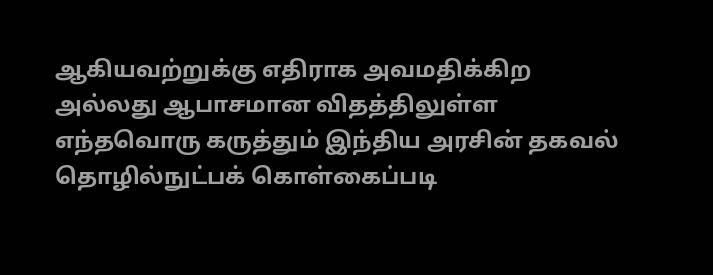ஆகியவற்றுக்கு எதிராக அவமதிக்கிற அல்லது ஆபாசமான விதத்திலுள்ள எந்தவொரு கருத்தும் இந்திய அரசின் தகவல் தொழில்நுட்பக் கொள்கைப்படி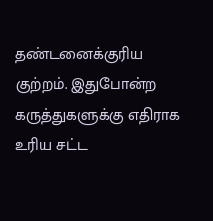தண்டனைக்குரிய குற்றம். இதுபோன்ற கருத்துகளுக்கு எதிராக உரிய சட்ட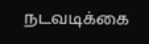நடவடிக்கை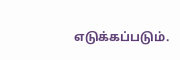எடுக்கப்படும்.